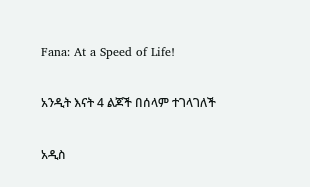Fana: At a Speed of Life!

አንዲት እናት 4 ልጆች በሰላም ተገላገለች

አዲስ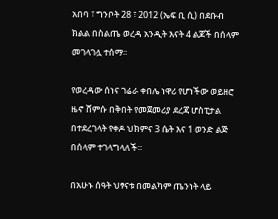አበባ ፣ ግንቦት 28 ፣ 2012 (ኤፍ ቢ ሲ) በደቡብ ክልል በስልጤ ወረዳ አንዲት እናት 4 ልጆች በሰላም መገላገሏ ተሰማ።

የወረዳው ሰነና ገሬራ ቀበሌ ነዋሪ የሆነችው ወይዘሮ ዜኖ ሸምሱ በቅበት የመጀመሪያ ደረጃ ሆስፒታል በተደረገላት የቀዶ ህክምና 3 ሴት እና 1 ወንድ ልጅ በሰላም ተገላግላለች።

በአሁኑ ሰዓት ህፃናቱ በመልካም ጤንነት ላይ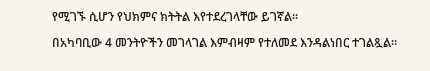የሚገኙ ሲሆን የህክምና ክትትል እየተደረገላቸው ይገኛል።

በአካባቢው 4 መንትዮችን መገላገል እምብዛም የተለመደ እንዳልነበር ተገልጿል።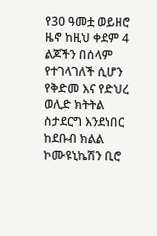የ30 ዓመቷ ወይዘሮ ዜኖ ከዚህ ቀደም 4 ልጆችን በሰላም የተገላገለች ሲሆን የቅድመ እና የድህረ ወሊድ ክትትል ስታደርግ እንደነበር ከደቡብ ክልል ኮሙዩኒኬሽን ቢሮ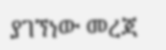ያገኘነው መረጃ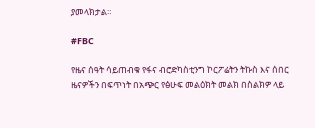ያመላክታል።

#FBC

የዜና ሰዓት ሳይጠብቁ የፋና ብሮድካስቲንግ ኮርፖሬትን ትኩስ እና ሰበር ዜናዎችን በፍጥነት በአጭር የፅሁፍ መልዕክት መልክ በስልክዎ ላይ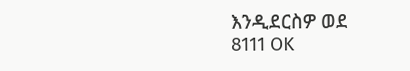እንዲደርስዎ ወደ 8111 OK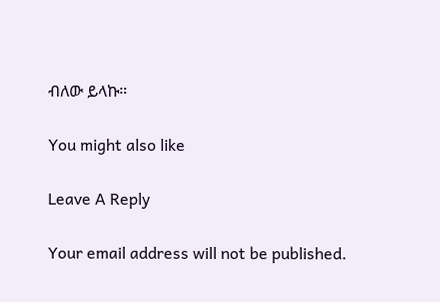ብለው ይላኩ።

You might also like

Leave A Reply

Your email address will not be published.